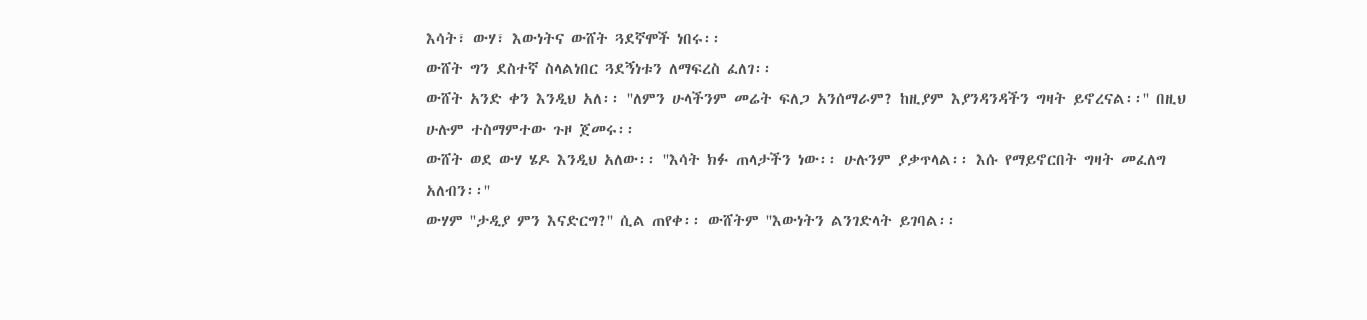እሳት፣ ውሃ፣ እውነትና ውሸት ጓደኛሞች ነበሩ፡፡
ውሸት ግን ደስተኛ ስላልነበር ጓደኝነቱን ለማፍረስ ፈለገ፡፡
ውሸት አንድ ቀን እንዲህ አለ፡፡ ''ለምን ሁላችንም መሬት ፍለጋ አንሰማራም? ከዚያም እያንዳንዳችን ግዛት ይኖረናል፡፡'' በዚህ ሁሉም ተስማምተው ጉዞ ጀመሩ፡፡
ውሸት ወደ ውሃ ሄዶ እንዲህ አለው፡፡ ''እሳት ክፉ ጠላታችን ነው፡፡ ሁሉንም ያቃጥላል፡፡ እሱ የማይኖርበት ግዛት መፈለግ አለብን፡፡''
ውሃም ''ታዲያ ምን እናድርግ?'' ሲል ጠየቀ፡፡ ውሸትም ''እውነትን ልንገድላት ይገባል፡፡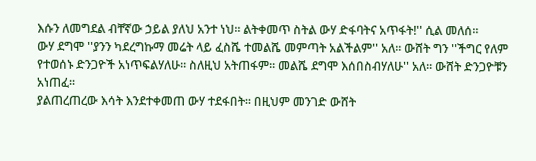እሱን ለመግደል ብቸኛው ኃይል ያለህ አንተ ነህ፡፡ ልትቀመጥ ስትል ውሃ ድፋባትና አጥፋት!'' ሲል መለሰ፡፡
ውሃ ደግሞ ''ያንን ካደረግኩማ መሬት ላይ ፈስሼ ተመልሼ መምጣት አልችልም'' አለ፡፡ ውሸት ግን ''ችግር የለም የተወሰኑ ድንጋዮች አነጥፍልሃለሁ፡፡ ስለዚህ አትጠፋም፡፡ መልሼ ደግሞ እሰበስብሃለሁ'' አለ፡፡ ውሸት ድንጋዮቹን አነጠፈ፡፡
ያልጠረጠረው እሳት እንደተቀመጠ ውሃ ተደፋበት፡፡ በዚህም መንገድ ውሸት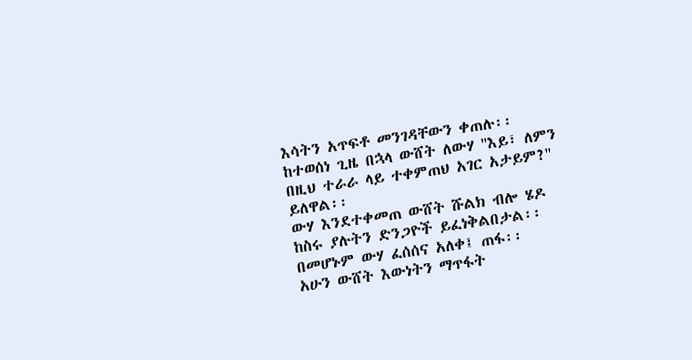እሳትን አጥፍቶ መንገዳቸውን ቀጠሉ፡፡
ከተወሰነ ጊዜ በኋላ ውሸት ለውሃ ''እይ፣ ለምን በዚህ ተራራ ላይ ተቀምጠህ አገር አታይም?'' ይለዋል፡፡
ውሃ እንደተቀመጠ ውሸት ሹልክ ብሎ ሄዶ ከስሩ ያሉትን ድንጋዮች ይፈነቅልበታል፡፡ በመሆኑም ውሃ ፈሰሰና አለቀ፤ ጠፋ፡፡
አሁን ውሸት እውነትን ማጥፋት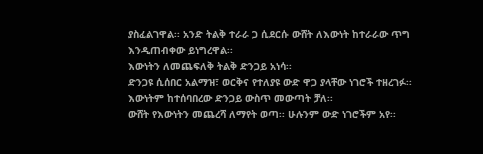ያስፈልገዋል፡፡ አንድ ትልቅ ተራራ ጋ ሲደርሱ ውሸት ለእውነት ከተራራው ጥግ እንዲጠብቀው ይነግረዋል፡፡
እውነትን ለመጨፍለቅ ትልቅ ድንጋይ አነሳ፡፡
ድንጋዩ ሲሰበር አልማዝ፣ ወርቅና የተለያዩ ውድ ዋጋ ያላቸው ነገሮች ተዘረገፉ፡፡ እውነትም ከተሰባበረው ድንጋይ ውስጥ መውጣት ቻለ፡፡
ውሸት የእውነትን መጨረሻ ለማየት ወጣ፡፡ ሁሉንም ውድ ነገሮችም አየ፡፡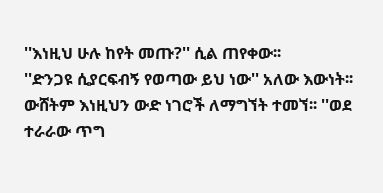''እነዚህ ሁሉ ከየት መጡ?'' ሲል ጠየቀው፡፡
''ድንጋዩ ሲያርፍብኝ የወጣው ይህ ነው'' አለው እውነት፡፡ ውሸትም እነዚህን ውድ ነገሮች ለማግኘት ተመኘ፡፡ ''ወደ ተራራው ጥግ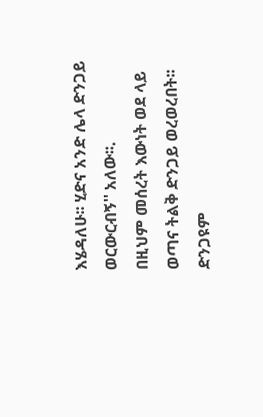እሄዳለሁ፡፡ ሂድና አንድ ሌላ ድንጋይ ወርውርብኝ'' አለው፡፡.
በዚህም መሰረት እውነት ወደ ላይ ወጣና ትልቅ ድንጋይ ወረወረበት፡፡
ድንጋዩም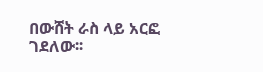በውሸት ራስ ላይ አርፎ ገደለው፡፡